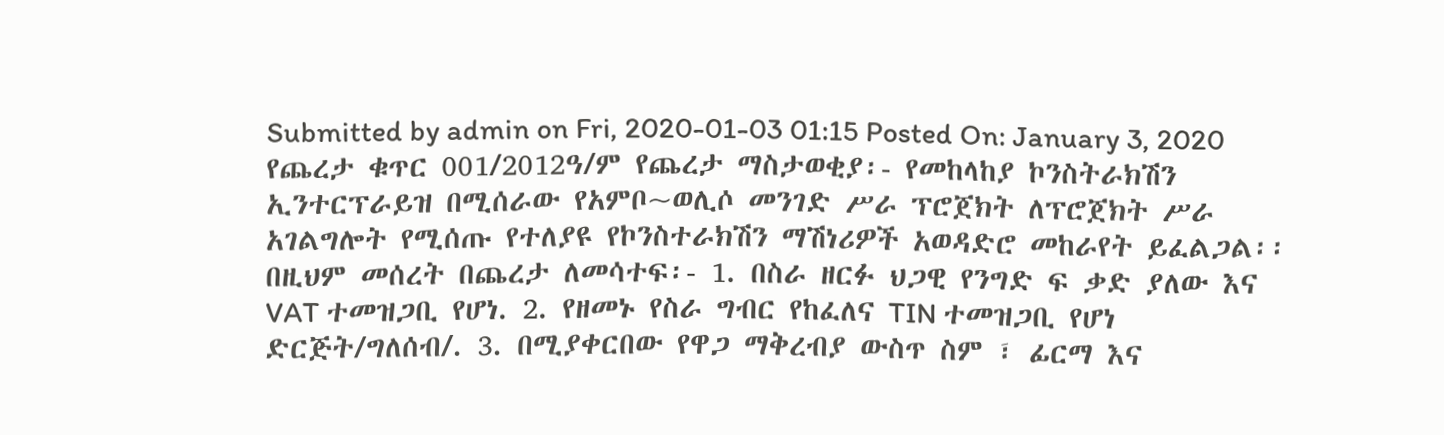Submitted by admin on Fri, 2020-01-03 01:15 Posted On: January 3, 2020 የጨረታ ቁጥር 001/2012ዓ/ም የጨረታ ማስታወቂያ፡- የመከላከያ ኮንስትራክሽን ኢንተርፕራይዝ በሚሰራው የአምቦ~ወሊሶ መንገድ ሥራ ፕሮጀክት ለፕሮጀክት ሥራ አገልግሎት የሚሰጡ የተለያዩ የኮንስተራክሽን ማሽነሪዎች አወዳድሮ መከራየት ይፈልጋል፡፡ በዚህም መሰረት በጨረታ ለመሳተፍ፡- 1. በስራ ዘርፉ ህጋዊ የንግድ ፍ ቃድ ያለው እና VAT ተመዝጋቢ የሆነ. 2. የዘመኑ የስራ ግብር የከፈለና TIN ተመዝጋቢ የሆነ ድርጅት/ግለሰብ/. 3. በሚያቀርበው የዋጋ ማቅረብያ ውስጥ ስም ፣ ፊርማ እና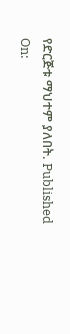የድርጅቱ ማህተም ያለበት. Published On: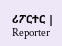ሪፖርተር | Reporter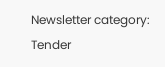Newsletter category: Tender